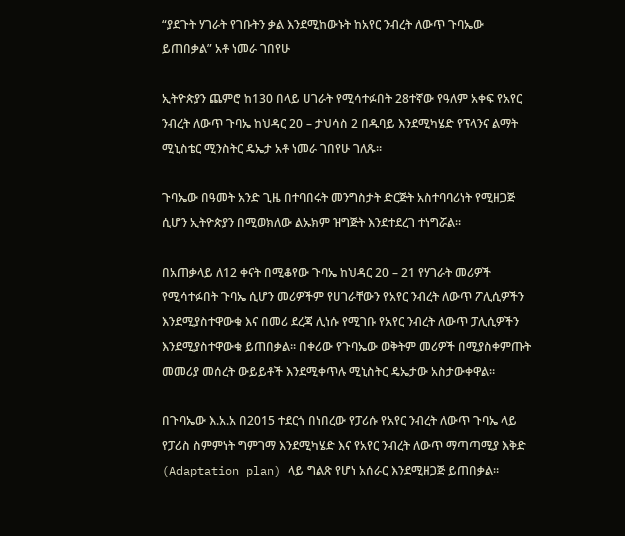“ያደጉት ሃገራት የገቡትን ቃል እንደሚከውኑት ከአየር ንብረት ለውጥ ጉባኤው ይጠበቃል” አቶ ነመራ ገበየሁ

ኢትዮጵያን ጨምሮ ከ130 በላይ ሀገራት የሚሳተፉበት 28ተኛው የዓለም አቀፍ የአየር ንብረት ለውጥ ጉባኤ ከህዳር 20 – ታህሳስ 2 በዱባይ እንደሚካሄድ የፕላንና ልማት ሚኒስቴር ሚንስትር ዴኤታ አቶ ነመራ ገበየሁ ገለጹ።

ጉባኤው በዓመት አንድ ጊዜ በተባበሩት መንግስታት ድርጅት አስተባባሪነት የሚዘጋጅ ሲሆን ኢትዮጵያን በሚወክለው ልኡክም ዝግጅት እንደተደረገ ተነግሯል።

በአጠቃላይ ለ12 ቀናት በሚቆየው ጉባኤ ከህዳር 20 – 21 የሃገራት መሪዎች የሚሳተፉበት ጉባኤ ሲሆን መሪዎችም የሀገራቸውን የአየር ንብረት ለውጥ ፖሊሲዎችን እንደሚያስተዋውቁ እና በመሪ ደረጃ ሊነሱ የሚገቡ የአየር ንብረት ለውጥ ፓሊሲዎችን እንደሚያስተዋውቁ ይጠበቃል። በቀሪው የጉባኤው ወቅትም መሪዎች በሚያስቀምጡት መመሪያ መሰረት ውይይቶች እንደሚቀጥሉ ሚኒስትር ዴኤታው አስታውቀዋል።

በጉባኤው እ.አ.አ በ2015 ተደርጎ በነበረው የፓሪሱ የአየር ንብረት ለውጥ ጉባኤ ላይ የፓሪስ ስምምነት ግምገማ እንደሚካሄድ እና የአየር ንብረት ለውጥ ማጣጣሚያ እቅድ (Adaptation plan) ላይ ግልጽ የሆነ አሰራር እንደሚዘጋጅ ይጠበቃል።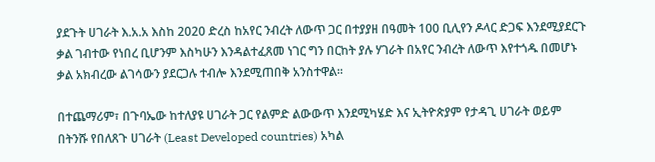ያደጉት ሀገራት እ.አ.አ እስከ 2020 ድረስ ከአየር ንብረት ለውጥ ጋር በተያያዘ በዓመት 100 ቢሊየን ዶላር ድጋፍ እንደሚያደርጉ ቃል ገብተው የነበረ ቢሆንም እስካሁን እንዳልተፈጸመ ነገር ግን በርከት ያሉ ሃገራት በአየር ንብረት ለውጥ እየተጎዱ በመሆኑ ቃል አክብረው ልገሳውን ያደርጋሉ ተብሎ እንደሚጠበቅ አንስተዋል።

በተጨማሪም፣ በጉባኤው ከተለያዩ ሀገራት ጋር የልምድ ልውውጥ እንደሚካሄድ እና ኢትዮጵያም የታዳጊ ሀገራት ወይም በትንሹ የበለጸጉ ሀገራት (Least Developed countries) አካል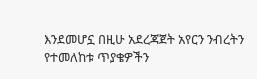እንደመሆኗ በዚሁ አደረጃጀት አየርን ንብረትን የተመለከቱ ጥያቄዎችን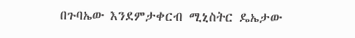በጉባኤው እንደምታቀርብ ሚኒስትር ዴኤታው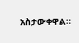አስታውቀዋል።